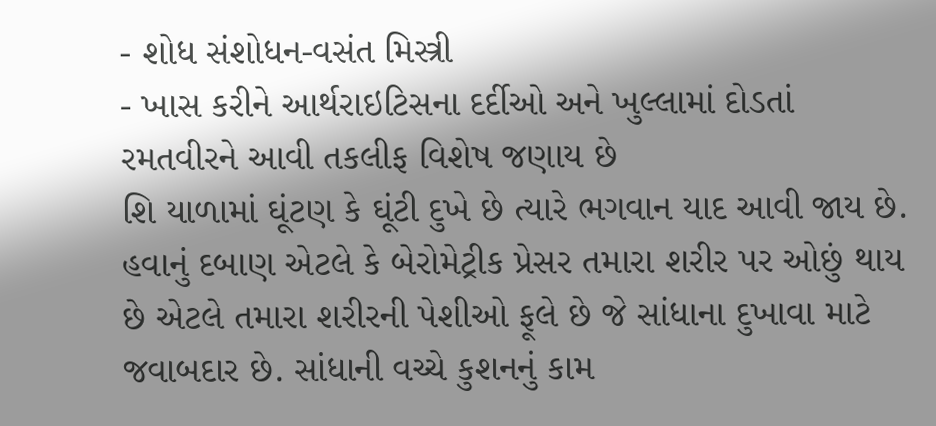- શોધ સંશોધન-વસંત મિસ્ત્રી
- ખાસ કરીને આર્થરાઇટિસના દર્દીઓ અને ખુલ્લામાં દોડતાં રમતવીરને આવી તકલીફ વિશેષ જણાય છે
શિ યાળામાં ઘૂંટણ કે ઘૂંટી દુખે છે ત્યારે ભગવાન યાદ આવી જાય છે. હવાનું દબાણ એટલે કે બેરોમેટ્રીક પ્રેસર તમારા શરીર પર ઓછું થાય છે એટલે તમારા શરીરની પેશીઓ ફૂલે છે જે સાંધાના દુખાવા માટે જવાબદાર છે. સાંધાની વચ્ચે કુશનનું કામ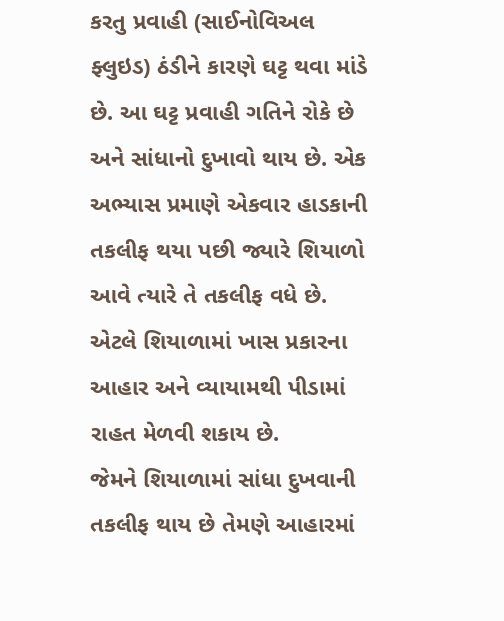કરતુ પ્રવાહી (સાઈનોવિઅલ ફ્લુઇડ) ઠંડીને કારણે ઘટ્ટ થવા માંડે છે. આ ઘટ્ટ પ્રવાહી ગતિને રોકે છે અને સાંધાનો દુખાવો થાય છે. એક અભ્યાસ પ્રમાણે એકવાર હાડકાની તકલીફ થયા પછી જ્યારે શિયાળો આવે ત્યારે તે તકલીફ વધે છે. એટલે શિયાળામાં ખાસ પ્રકારના આહાર અને વ્યાયામથી પીડામાં રાહત મેળવી શકાય છે.
જેમને શિયાળામાં સાંધા દુખવાની તકલીફ થાય છે તેમણે આહારમાં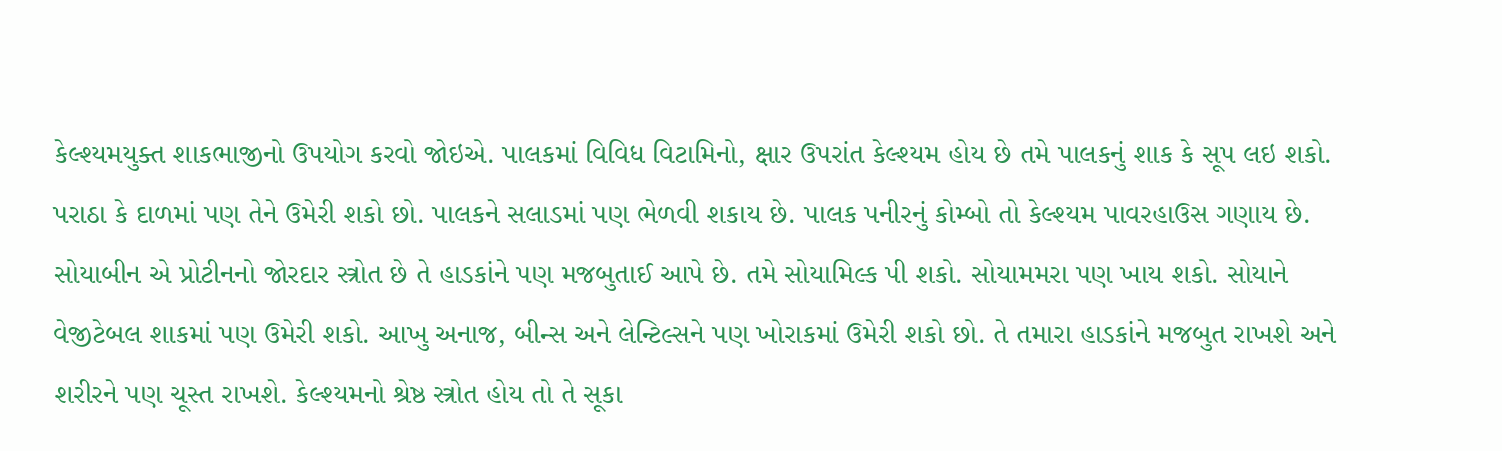કેલ્શ્યમયુક્ત શાકભાજીનો ઉપયોગ કરવો જોઇએ. પાલકમાં વિવિધ વિટામિનો, ક્ષાર ઉપરાંત કેલ્શ્યમ હોય છે તમે પાલકનું શાક કે સૂપ લઇ શકો. પરાઠા કે દાળમાં પણ તેને ઉમેરી શકો છો. પાલકને સલાડમાં પણ ભેળવી શકાય છે. પાલક પનીરનું કોમ્બો તો કેલ્શ્યમ પાવરહાઉસ ગણાય છે.
સોયાબીન એ પ્રોટીનનો જોરદાર સ્ત્રોત છે તે હાડકાંને પણ મજબુતાઈ આપે છે. તમે સોયામિલ્ક પી શકો. સોયામમરા પણ ખાય શકો. સોયાને વેજીટેબલ શાકમાં પણ ઉમેરી શકો. આખુ અનાજ, બીન્સ અને લેન્ટિલ્સને પણ ખોરાકમાં ઉમેરી શકો છો. તે તમારા હાડકાંને મજબુત રાખશે અને શરીરને પણ ચૂસ્ત રાખશે. કેલ્શ્યમનો શ્રેષ્ઠ સ્ત્રોત હોય તો તે સૂકા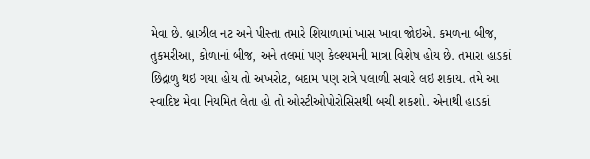મેવા છે. બ્રાઝીલ નટ અને પીસ્તા તમારે શિયાળામાં ખાસ ખાવા જોઇએ. કમળના બીજ, તુકમરીઆ, કોળાનાં બીજ, અને તલમાં પણ કેલ્શ્યમની માત્રા વિશેષ હોય છે. તમારા હાડકાં છિદ્રાળુ થઇ ગયા હોય તો અખરોટ, બદામ પણ રાત્રે પલાળી સવારે લઇ શકાય. તમે આ સ્વાદિષ્ટ મેવા નિયમિત લેતા હો તો ઓસ્ટીઓપોરોસિસથી બચી શકશો. એનાથી હાડકાં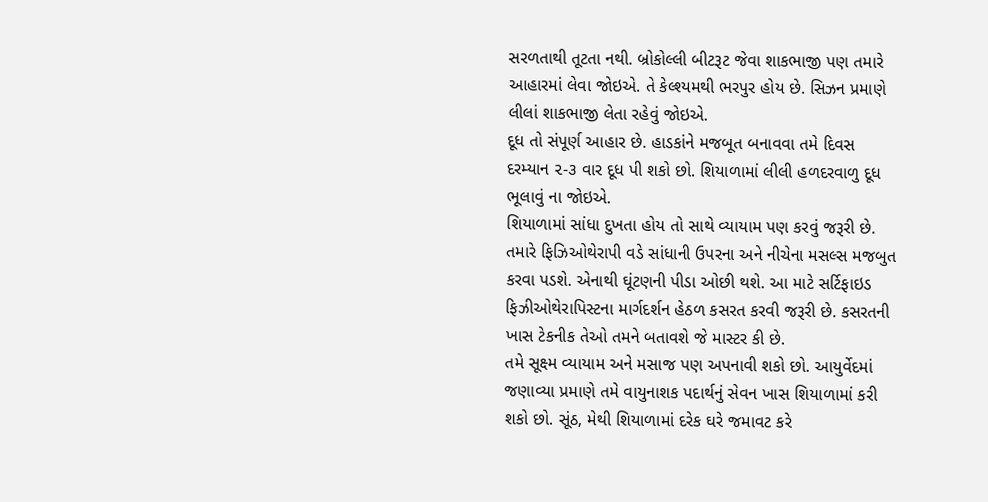સરળતાથી તૂટતા નથી. બ્રોકોલ્લી બીટરૂટ જેવા શાકભાજી પણ તમારે આહારમાં લેવા જોઇએ. તે કેલ્શ્યમથી ભરપુર હોય છે. સિઝન પ્રમાણે લીલાં શાકભાજી લેતા રહેવું જોઇએ.
દૂધ તો સંપૂર્ણ આહાર છે. હાડકાંને મજબૂત બનાવવા તમે દિવસ દરમ્યાન ૨-૩ વાર દૂધ પી શકો છો. શિયાળામાં લીલી હળદરવાળુ દૂધ ભૂલાવું ના જોઇએ.
શિયાળામાં સાંધા દુખતા હોય તો સાથે વ્યાયામ પણ કરવું જરૂરી છે. તમારે ફિઝિઓથેરાપી વડે સાંધાની ઉપરના અને નીચેના મસલ્સ મજબુત કરવા પડશે. એનાથી ઘૂંટણની પીડા ઓછી થશે. આ માટે સર્ટિફાઇડ ફિઝીઓથેરાપિસ્ટના માર્ગદર્શન હેઠળ કસરત કરવી જરૂરી છે. કસરતની ખાસ ટેકનીક તેઓ તમને બતાવશે જે માસ્ટર કી છે.
તમે સૂક્ષ્મ વ્યાયામ અને મસાજ પણ અપનાવી શકો છો. આયુર્વેદમાં જણાવ્યા પ્રમાણે તમે વાયુનાશક પદાર્થનું સેવન ખાસ શિયાળામાં કરી શકો છો. સૂંઠ, મેથી શિયાળામાં દરેક ઘરે જમાવટ કરે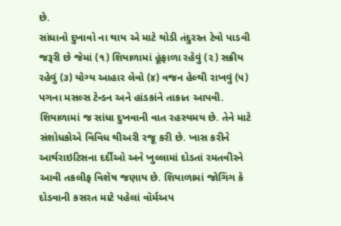છે.
સાંધાનો દુખાવો ના થાય એ માટે થોડી તંદુરસ્ત ટેવો પાડવી જરૂરી છે જેમાં (૧) શિયાળામાં હૂંફાળા રહેવું (૨) સક્રીય રહેવું (૩) યોગ્ય આહાર લેવો (૪) વજન હેલ્થી રાખવું (૫) પગના મસલ્સ ટેન્ડન અને હાંડકાંને તાકાત આપવી. શિયાળામાં જ સાંધા દુખવાની વાત રહસ્યમય છે. તેને માટે સંશોધકોએ વિવિધ થીઅરી રજૂ કરી છે. ખાસ કરીને આર્થરાઇટિસના દર્દીઓ અને ખુલ્લામાં દોડતાં રમતવીરને આવી તકલીફ વિશેષ જણાય છે. શિયાળામાં જોગિંગ કે દોડવાની કસરત માટે પહેલાં વૉર્મઅપ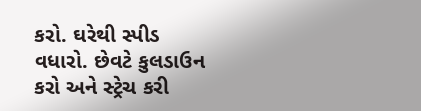કરો. ઘરેથી સ્પીડ વધારો. છેવટે કુલડાઉન કરો અને સ્ટ્રેચ કરી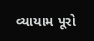વ્યાયામ પૂરો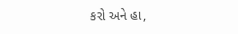કરો અને હા,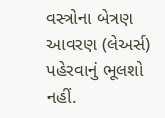વસ્ત્રોના બેત્રણ આવરણ (લેઅર્સ) પહેરવાનું ભૂલશો નહીં.